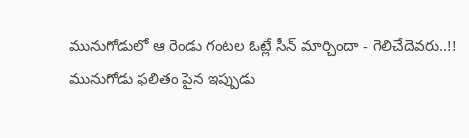మునుగోడులో ఆ రెండు గంటల ఓట్లే సీన్ మార్చిందా - గెలిచేదెవరు..!!
మునుగోడు ఫలితం పైన ఇప్పుడు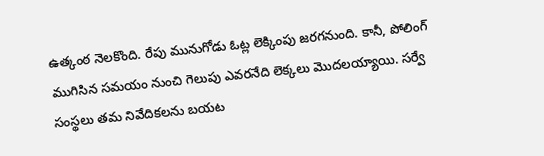ఉత్కంఠ నెలకొంది. రేపు మునుగోడు ఓట్ల లెక్కింపు జరగనుంది. కానీ, పోలింగ్ ముగిసిన సమయం నుంచి గెలుపు ఎవరనేది లెక్కలు మొదలయ్యాయి. సర్వే సంస్థలు తమ నివేదికలను బయట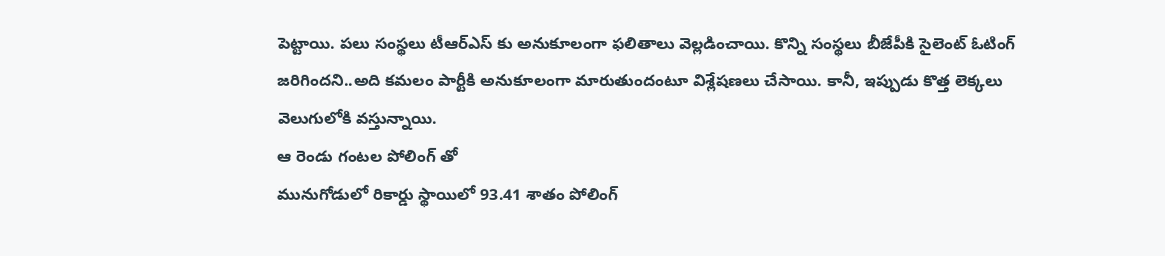పెట్టాయి. పలు సంస్థలు టీఆర్ఎస్ కు అనుకూలంగా ఫలితాలు వెల్లడించాయి. కొన్ని సంస్థలు బీజేపీకి సైలెంట్ ఓటింగ్ జరిగిందని..అది కమలం పార్టీకి అనుకూలంగా మారుతుందంటూ విశ్లేషణలు చేసాయి. కానీ, ఇప్పుడు కొత్త లెక్కలు వెలుగులోకి వస్తున్నాయి.
ఆ రెండు గంటల పోలింగ్ తో
మునుగోడులో రికార్డు స్థాయిలో 93.41 శాతం పోలింగ్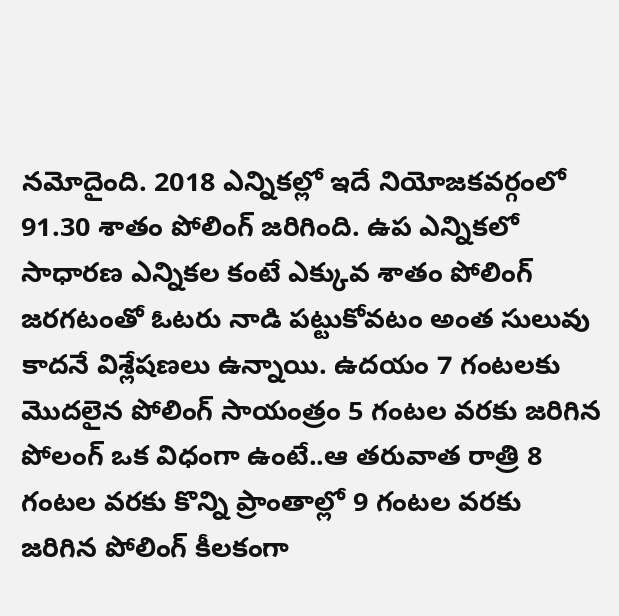నమోదైంది. 2018 ఎన్నికల్లో ఇదే నియోజకవర్గంలో 91.30 శాతం పోలింగ్ జరిగింది. ఉప ఎన్నికలో సాధారణ ఎన్నికల కంటే ఎక్కువ శాతం పోలింగ్ జరగటంతో ఓటరు నాడి పట్టుకోవటం అంత సులువు కాదనే విశ్లేషణలు ఉన్నాయి. ఉదయం 7 గంటలకు మొదలైన పోలింగ్ సాయంత్రం 5 గంటల వరకు జరిగిన పోలంగ్ ఒక విధంగా ఉంటే..ఆ తరువాత రాత్రి 8 గంటల వరకు కొన్ని ప్రాంతాల్లో 9 గంటల వరకు జరిగిన పోలింగ్ కీలకంగా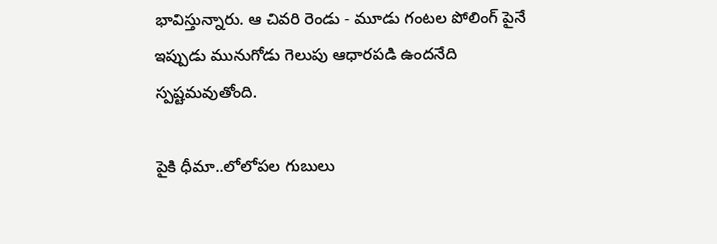భావిస్తున్నారు. ఆ చివరి రెండు - మూడు గంటల పోలింగ్ పైనే ఇప్పుడు మునుగోడు గెలుపు ఆధారపడి ఉందనేది స్పష్టమవుతోంది.

పైకి ధీమా..లోలోపల గుబులు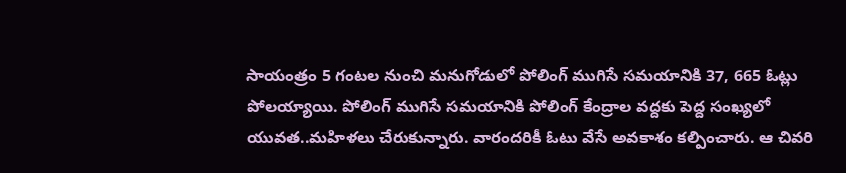సాయంత్రం 5 గంటల నుంచి మనుగోడులో పోలింగ్ ముగిసే సమయానికి 37, 665 ఓట్లు పోలయ్యాయి. పోలింగ్ ముగిసే సమయానికి పోలింగ్ కేంద్రాల వద్దకు పెద్ద సంఖ్యలో యువత..మహిళలు చేరుకున్నారు. వారందరికీ ఓటు వేసే అవకాశం కల్పించారు. ఆ చివరి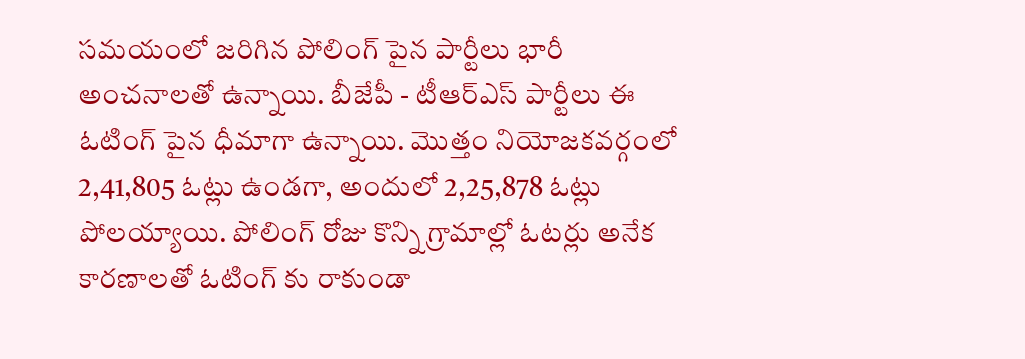సమయంలో జరిగిన పోలింగ్ పైన పార్టీలు భారీ అంచనాలతో ఉన్నాయి. బీజేపీ - టీఆర్ఎస్ పార్టీలు ఈ ఓటింగ్ పైన ధీమాగా ఉన్నాయి. మొత్తం నియోజకవర్గంలో 2,41,805 ఓట్లు ఉండగా, అందులో 2,25,878 ఓట్లు పోలయ్యాయి. పోలింగ్ రోజు కొన్ని గ్రామాల్లో ఓటర్లు అనేక కారణాలతో ఓటింగ్ కు రాకుండా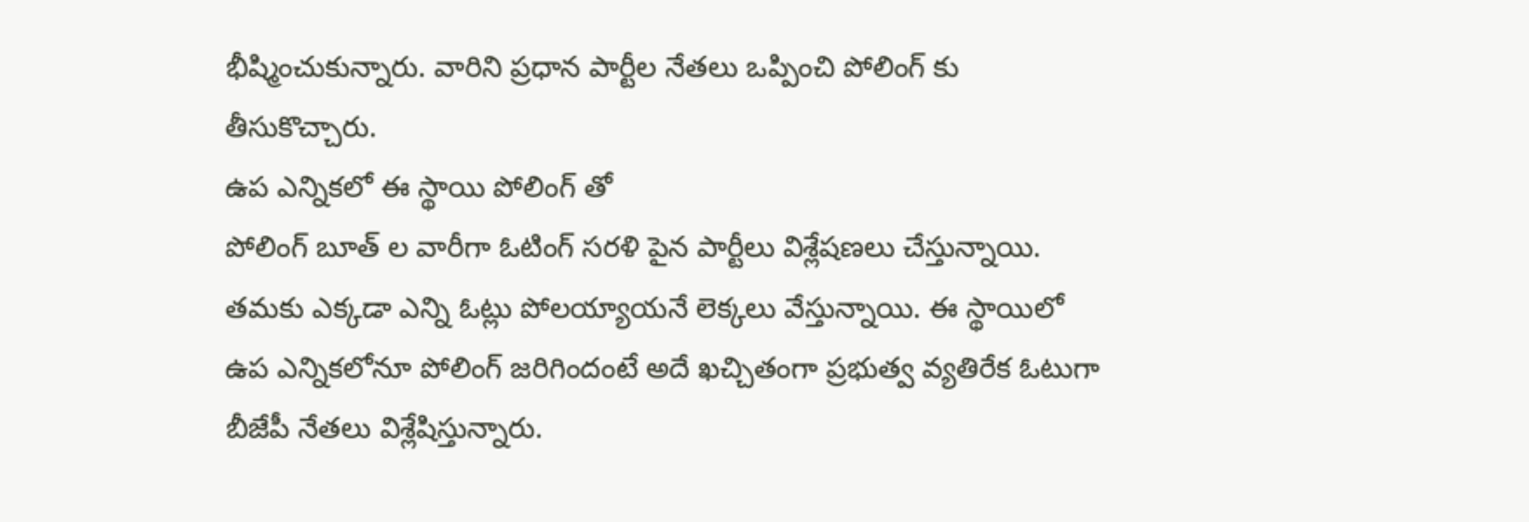భీష్మించుకున్నారు. వారిని ప్రధాన పార్టీల నేతలు ఒప్పించి పోలింగ్ కు తీసుకొచ్చారు.
ఉప ఎన్నికలో ఈ స్థాయి పోలింగ్ తో
పోలింగ్ బూత్ ల వారీగా ఓటింగ్ సరళి పైన పార్టీలు విశ్లేషణలు చేస్తున్నాయి. తమకు ఎక్కడా ఎన్ని ఓట్లు పోలయ్యాయనే లెక్కలు వేస్తున్నాయి. ఈ స్థాయిలో ఉప ఎన్నికలోనూ పోలింగ్ జరిగిందంటే అదే ఖచ్చితంగా ప్రభుత్వ వ్యతిరేక ఓటుగా బీజేపీ నేతలు విశ్లేషిస్తున్నారు.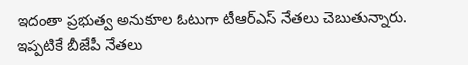ఇదంతా ప్రభుత్వ అనుకూల ఓటుగా టీఆర్ఎస్ నేతలు చెబుతున్నారు. ఇప్పటికే బీజేపీ నేతలు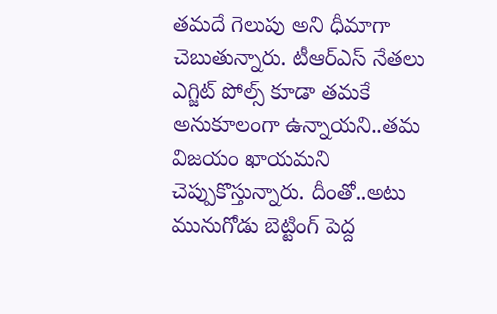తమదే గెలుపు అని ధీమాగా చెబుతున్నారు. టీఆర్ఎస్ నేతలు ఎగ్జిట్ పోల్స్ కూడా తమకే అనుకూలంగా ఉన్నాయని..తమ విజయం ఖాయమని చెప్పుకొస్తున్నారు. దీంతో..అటు మునుగోడు బెట్టింగ్ పెద్ద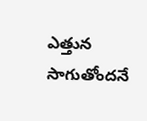ఎత్తున సాగుతోందనే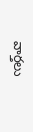వార్తలు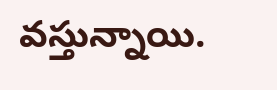వస్తున్నాయి.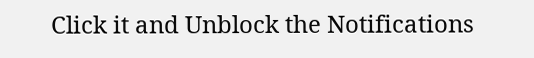Click it and Unblock the Notifications